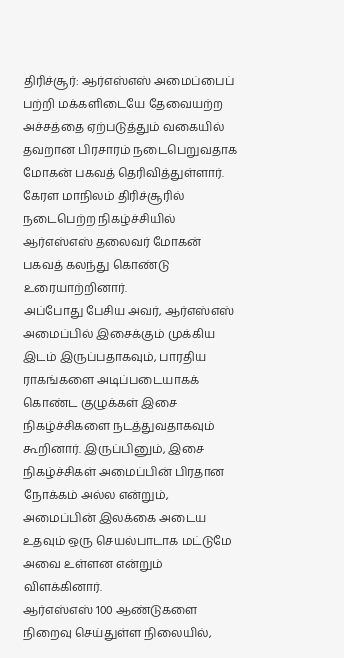திரிச்சூர்: ஆர்எஸ்எஸ் அமைப்பைப் பற்றி மக்களிடையே தேவையற்ற அச்சத்தை ஏற்படுத்தும் வகையில் தவறான பிரசாரம் நடைபெறுவதாக மோகன் பகவத் தெரிவித்துள்ளார்.
கேரள மாநிலம் திரிச்சூரில் நடைபெற்ற நிகழ்ச்சியில் ஆர்எஸ்எஸ் தலைவர் மோகன் பகவத் கலந்து கொண்டு உரையாற்றினார்.
அப்போது பேசிய அவர், ஆர்எஸ்எஸ் அமைப்பில் இசைக்கும் முக்கிய இடம் இருப்பதாகவும், பாரதிய ராகங்களை அடிப்படையாகக் கொண்ட குழுக்கள் இசை நிகழ்ச்சிகளை நடத்துவதாகவும் கூறினார். இருப்பினும், இசை நிகழ்ச்சிகள் அமைப்பின் பிரதான நோக்கம் அல்ல என்றும், அமைப்பின் இலக்கை அடைய உதவும் ஒரு செயல்பாடாக மட்டுமே அவை உள்ளன என்றும் விளக்கினார்.
ஆர்எஸ்எஸ் 100 ஆண்டுகளை நிறைவு செய்துள்ள நிலையில்,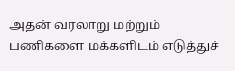அதன் வரலாறு மற்றும் பணிகளை மக்களிடம் எடுத்துச்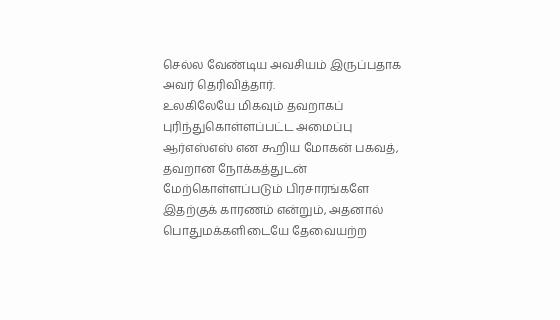செல்ல வேண்டிய அவசியம் இருப்பதாக அவர் தெரிவித்தார்.
உலகிலேயே மிகவும் தவறாகப் புரிந்துகொள்ளப்பட்ட அமைப்பு ஆர்எஸ்எஸ் என கூறிய மோகன் பகவத், தவறான நோக்கத்துடன் மேற்கொள்ளப்படும் பிரசாரங்களே இதற்குக் காரணம் என்றும், அதனால் பொதுமக்களிடையே தேவையற்ற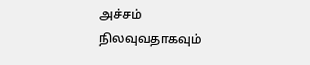அச்சம் நிலவுவதாகவும்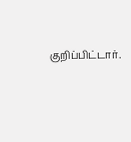குறிப்பிட்டார்.